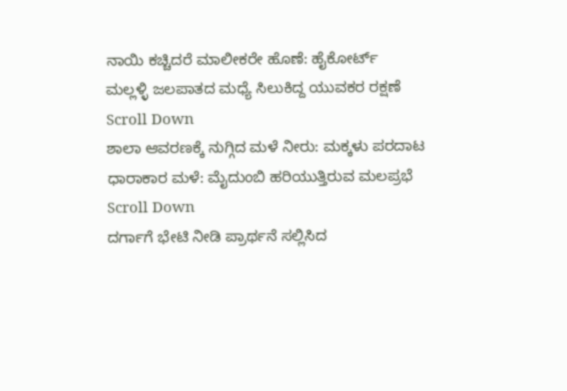ನಾಯಿ ಕಚ್ಚಿದರೆ ಮಾಲೀಕರೇ ಹೊಣೆ: ಹೈಕೋರ್ಟ್
ಮಲ್ಲಳ್ಳಿ ಜಲಪಾತದ ಮಧ್ಯೆ ಸಿಲುಕಿದ್ದ ಯುವಕರ ರಕ್ಷಣೆ
Scroll Down
ಶಾಲಾ ಆವರಣಕ್ಕೆ ನುಗ್ಗಿದ ಮಳೆ ನೀರು: ಮಕ್ಕಳು ಪರದಾಟ
ಧಾರಾಕಾರ ಮಳೆ: ಮೈದುಂಬಿ ಹರಿಯುತ್ತಿರುವ ಮಲಪ್ರಭೆ
Scroll Down
ದರ್ಗಾಗೆ ಭೇಟಿ ನೀಡಿ ಪ್ರಾರ್ಥನೆ ಸಲ್ಲಿಸಿದ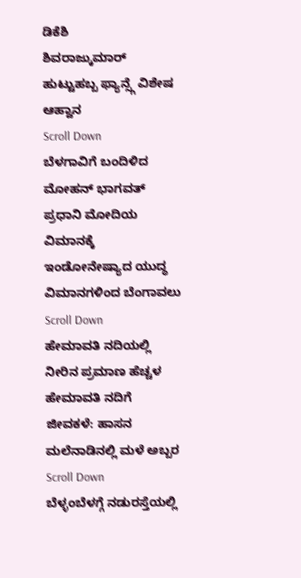ಡಿಕೆಶಿ
ಶಿವರಾಜ್ಕುಮಾರ್ ಹುಟ್ಟುಹಬ್ಬ ಫ್ಯಾನ್ಸ್ಗೆ ವಿಶೇಷ ಆಹ್ವಾನ
Scroll Down
ಬೆಳಗಾವಿಗೆ ಬಂದಿಳಿದ ಮೋಹನ್ ಭಾಗವತ್
ಪ್ರಧಾನಿ ಮೋದಿಯ ವಿಮಾನಕ್ಕೆ ಇಂಡೋನೇಷ್ಯಾದ ಯುದ್ಧ ವಿಮಾನಗಳಿಂದ ಬೆಂಗಾವಲು
Scroll Down
ಹೇಮಾವತಿ ನದಿಯಲ್ಲಿ ನೀರಿನ ಪ್ರಮಾಣ ಹೆಚ್ಚಳ
ಹೇಮಾವತಿ ನದಿಗೆ ಜೀವಕಳೆ: ಹಾಸನ ಮಲೆನಾಡಿನಲ್ಲಿ ಮಳೆ ಅಬ್ಬರ
Scroll Down
ಬೆಳ್ಳಂಬೆಳಗ್ಗೆ ನಡುರಸ್ತೆಯಲ್ಲಿ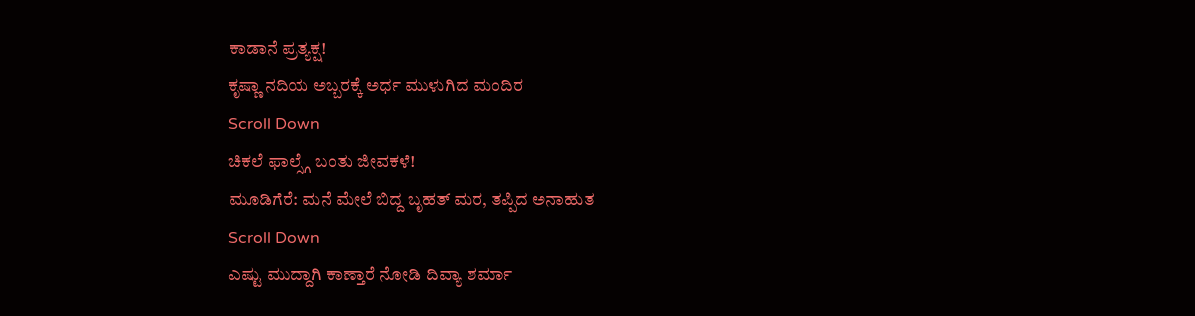ಕಾಡಾನೆ ಪ್ರತ್ಯಕ್ಷ!
ಕೃಷ್ಣಾ ನದಿಯ ಅಬ್ಬರಕ್ಕೆ ಅರ್ಧ ಮುಳುಗಿದ ಮಂದಿರ
Scroll Down
ಚಿಕಲೆ ಫಾಲ್ಸ್ಗೆ ಬಂತು ಜೀವಕಳೆ!
ಮೂಡಿಗೆರೆ: ಮನೆ ಮೇಲೆ ಬಿದ್ದ ಬೃಹತ್ ಮರ, ತಪ್ಪಿದ ಅನಾಹುತ
Scroll Down
ಎಷ್ಟು ಮುದ್ದಾಗಿ ಕಾಣ್ತಾರೆ ನೋಡಿ ದಿವ್ಯಾ ಶರ್ಮಾ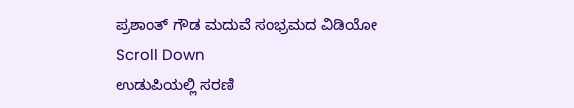ಪ್ರಶಾಂತ್ ಗೌಡ ಮದುವೆ ಸಂಭ್ರಮದ ವಿಡಿಯೋ
Scroll Down
ಉಡುಪಿಯಲ್ಲಿ ಸರಣಿ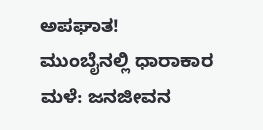ಅಪಘಾತ!
ಮುಂಬೈನಲ್ಲಿ ಧಾರಾಕಾರ ಮಳೆ: ಜನಜೀವನ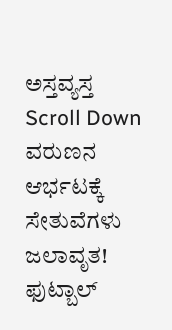ಅಸ್ತವ್ಯಸ್ತ
Scroll Down
ವರುಣನ ಆರ್ಭಟಕ್ಕೆ ಸೇತುವೆಗಳು ಜಲಾವೃತ!
ಫುಟ್ಬಾಲ್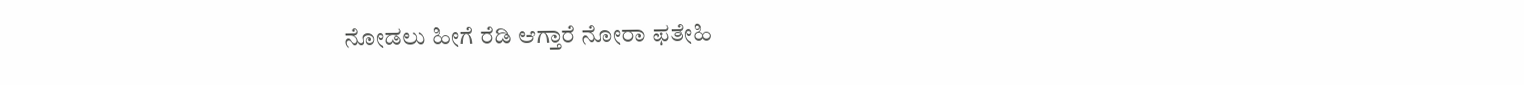ನೋಡಲು ಹೀಗೆ ರೆಡಿ ಆಗ್ತಾರೆ ನೋರಾ ಫತೇಹಿ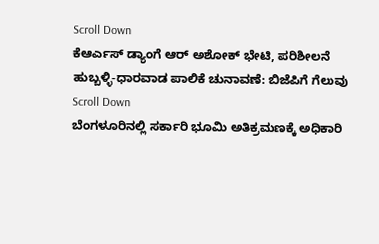Scroll Down
ಕೆಆರ್ಎಸ್ ಡ್ಯಾಂಗೆ ಆರ್ ಅಶೋಕ್ ಭೇಟಿ, ಪರಿಶೀಲನೆ
ಹುಬ್ಬಳ್ಳಿ-ಧಾರವಾಡ ಪಾಲಿಕೆ ಚುನಾವಣೆ: ಬಿಜೆಪಿಗೆ ಗೆಲುವು
Scroll Down
ಬೆಂಗಳೂರಿನಲ್ಲಿ ಸರ್ಕಾರಿ ಭೂಮಿ ಅತಿಕ್ರಮಣಕ್ಕೆ ಅಧಿಕಾರಿ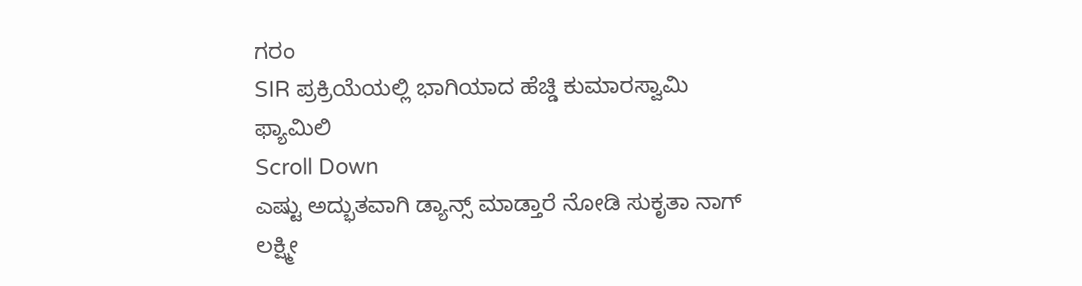ಗರಂ
SIR ಪ್ರಕ್ರಿಯೆಯಲ್ಲಿ ಭಾಗಿಯಾದ ಹೆಚ್ಡಿ ಕುಮಾರಸ್ವಾಮಿ ಫ್ಯಾಮಿಲಿ
Scroll Down
ಎಷ್ಟು ಅದ್ಭುತವಾಗಿ ಡ್ಯಾನ್ಸ್ ಮಾಡ್ತಾರೆ ನೋಡಿ ಸುಕೃತಾ ನಾಗ್
ಲಕ್ಷ್ಮೀ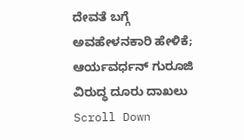ದೇವತೆ ಬಗ್ಗೆ ಅವಹೇಳನಕಾರಿ ಹೇಳಿಕೆ; ಆರ್ಯವರ್ಧನ್ ಗುರೂಜಿ ವಿರುದ್ಧ ದೂರು ದಾಖಲು
Scroll Down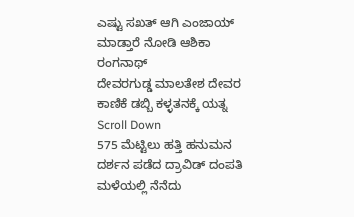ಎಷ್ಟು ಸಖತ್ ಆಗಿ ಎಂಜಾಯ್ ಮಾಡ್ತಾರೆ ನೋಡಿ ಆಶಿಕಾ ರಂಗನಾಥ್
ದೇವರಗುಡ್ಡ ಮಾಲತೇಶ ದೇವರ ಕಾಣಿಕೆ ಡಬ್ಬಿ ಕಳ್ಳತನಕ್ಕೆ ಯತ್ನ
Scroll Down
575 ಮೆಟ್ಟಿಲು ಹತ್ತಿ ಹನುಮನ ದರ್ಶನ ಪಡೆದ ದ್ರಾವಿಡ್ ದಂಪತಿ
ಮಳೆಯಲ್ಲಿ ನೆನೆದು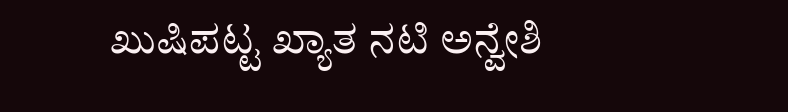ಖುಷಿಪಟ್ಟ ಖ್ಯಾತ ನಟಿ ಅನ್ವೇಶಿ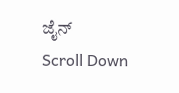ಜೈನ್
Scroll Down